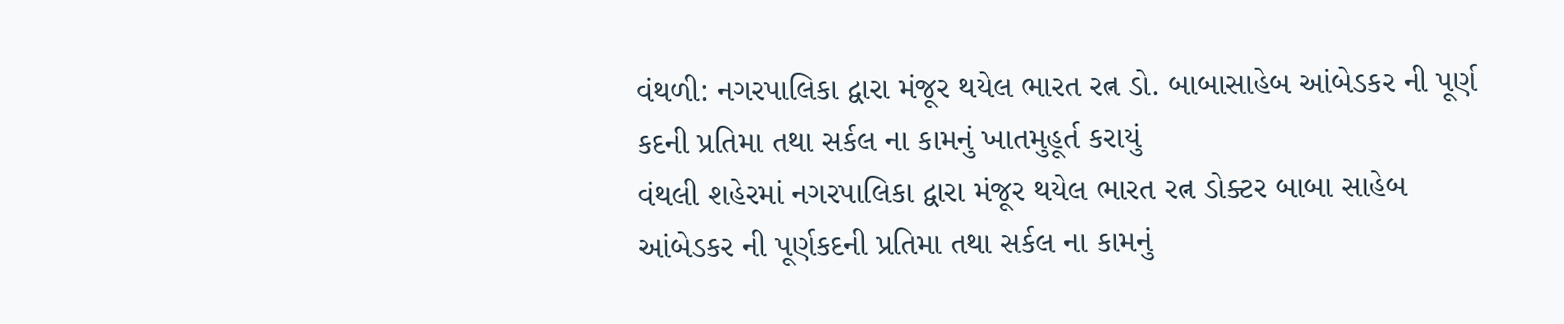વંથળી: નગરપાલિકા દ્વારા મંજૂર થયેલ ભારત રત્ન ડો. બાબાસાહેબ આંબેડકર ની પૂર્ણ કદની પ્રતિમા તથા સર્કલ ના કામનું ખાતમુહૂર્ત કરાયું
વંથલી શહેરમાં નગરપાલિકા દ્વારા મંજૂર થયેલ ભારત રત્ન ડોક્ટર બાબા સાહેબ આંબેડકર ની પૂર્ણકદની પ્રતિમા તથા સર્કલ ના કામનું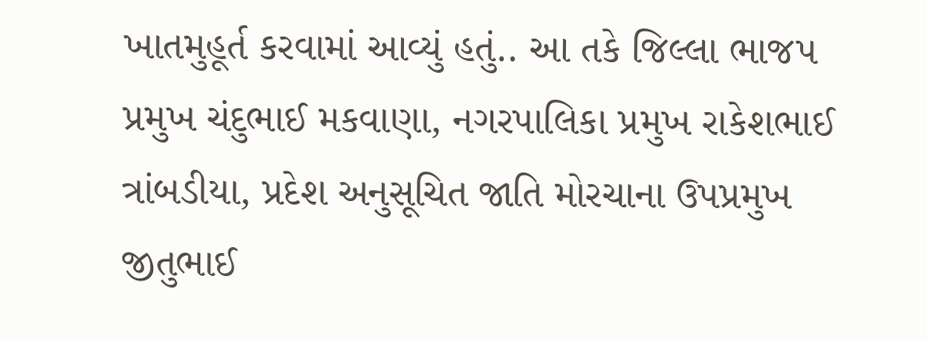ખાતમુહૂર્ત કરવામાં આવ્યું હતું.. આ તકે જિલ્લા ભાજપ પ્રમુખ ચંદુભાઈ મકવાણા, નગરપાલિકા પ્રમુખ રાકેશભાઈ ત્રાંબડીયા, પ્રદેશ અનુસૂચિત જાતિ મોરચાના ઉપપ્રમુખ જીતુભાઈ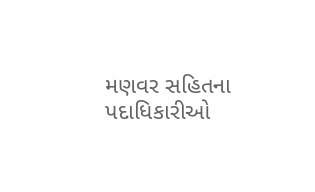મણવર સહિતના પદાધિકારીઓ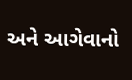અને આગેવાનો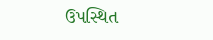ઉપસ્થિત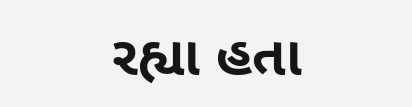રહ્યા હતા